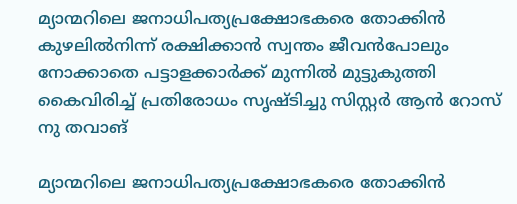മ്യാന്മറിലെ ജനാധിപത്യപ്രക്ഷോഭകരെ തോക്കിൻ കുഴലിൽനിന്ന് രക്ഷിക്കാൻ സ്വന്തം ജീവൻപോലും നോക്കാതെ പട്ടാളക്കാർക്ക് മുന്നിൽ മുട്ടുകുത്തി കൈവിരിച്ച് പ്രതിരോധം സൃഷ്ടിച്ചു സിസ്റ്റർ ആൻ റോസ് നു തവാങ്

മ്യാന്മറിലെ ജനാധിപത്യപ്രക്ഷോഭകരെ തോക്കിൻ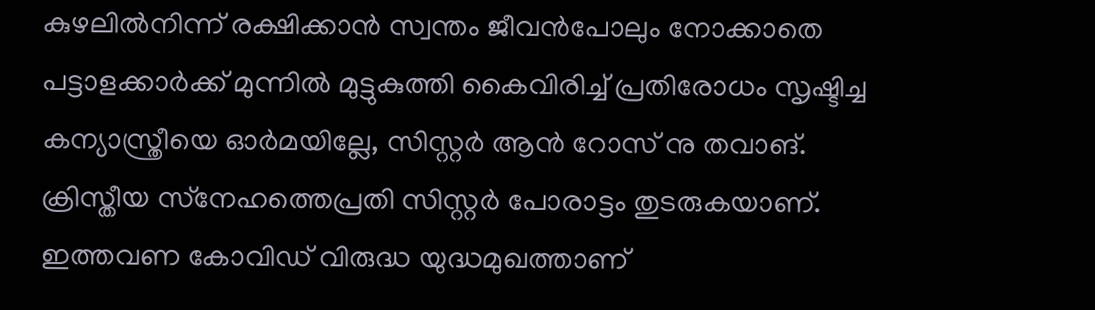കുഴലിൽനിന്ന് രക്ഷിക്കാൻ സ്വന്തം ജീവൻപോലും നോക്കാതെ പട്ടാളക്കാർക്ക് മുന്നിൽ മുട്ടുകുത്തി കൈവിരിച്ച് പ്രതിരോധം സൃഷ്ടിച്ച കന്യാസ്ത്രീയെ ഓർമയില്ലേ, സിസ്റ്റർ ആൻ റോസ് നു തവാങ്. ക്രിസ്തീയ സ്‌നേഹത്തെപ്രതി സിസ്റ്റർ പോരാട്ടം തുടരുകയാണ്. ഇത്തവണ കോവിഡ് വിരുദ്ധ യുദ്ധമുഖത്താണ്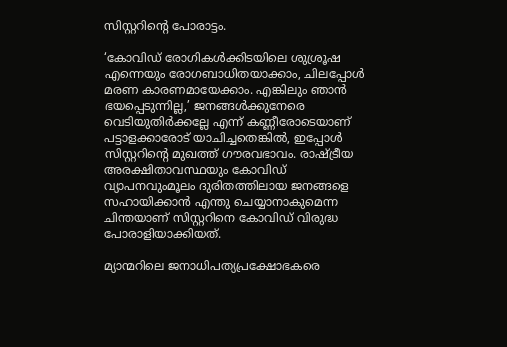സിസ്റ്ററിന്റെ പോരാട്ടം.

‘കോവിഡ് രോഗികൾക്കിടയിലെ ശുശ്രൂഷ എന്നെയും രോഗബാധിതയാക്കാം, ചിലപ്പോൾ മരണ കാരണമായേക്കാം. എങ്കിലും ഞാൻ ഭയപ്പെടുന്നില്ല,’ ജനങ്ങൾക്കുനേരെ വെടിയുതിർക്കല്ലേ എന്ന് കണ്ണീരോടെയാണ് പട്ടാളക്കാരോട് യാചിച്ചതെങ്കിൽ, ഇപ്പോൾ സിസ്റ്ററിന്റെ മുഖത്ത് ഗൗരവഭാവം. രാഷ്ട്രീയ അരക്ഷിതാവസ്ഥയും കോവിഡ് വ്യാപനവുംമൂലം ദുരിതത്തിലായ ജനങ്ങളെ സഹായിക്കാൻ എന്തു ചെയ്യാനാകുമെന്ന ചിന്തയാണ് സിസ്റ്ററിനെ കോവിഡ് വിരുദ്ധ പോരാളിയാക്കിയത്.

മ്യാന്മറിലെ ജനാധിപത്യപ്രക്ഷോഭകരെ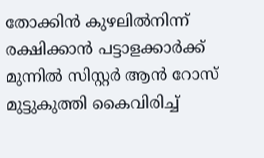തോക്കിൻ കുഴലിൽനിന്ന് രക്ഷിക്കാൻ പട്ടാളക്കാർക്ക് മുന്നിൽ സിസ്റ്റർ ആൻ റോസ് മുട്ടുകുത്തി കൈവിരിച്ച്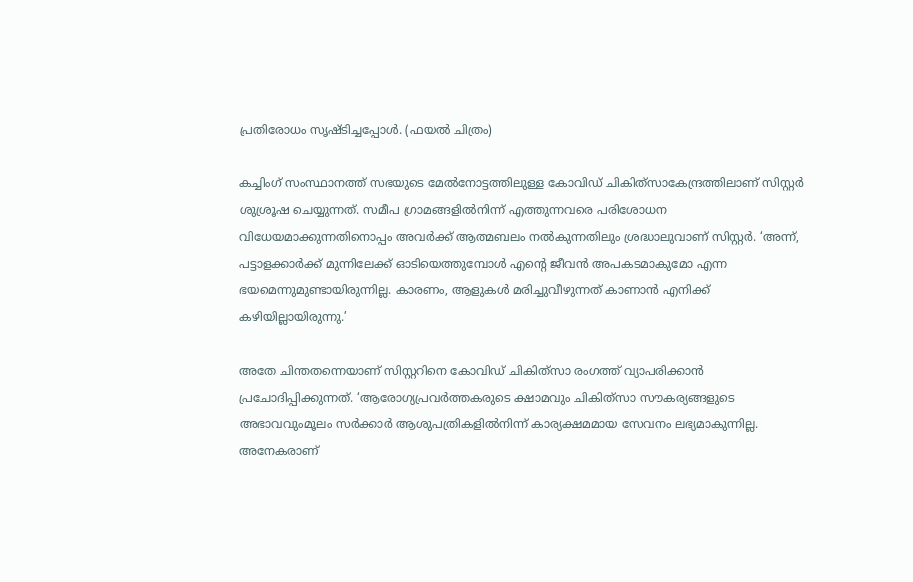പ്രതിരോധം സൃഷ്ടിച്ചപ്പോൾ. (ഫയൽ ചിത്രം)

കച്ചിംഗ് സംസ്ഥാനത്ത് സഭയുടെ മേൽനോട്ടത്തിലുള്ള കോവിഡ് ചികിത്‌സാകേന്ദ്രത്തിലാണ് സിസ്റ്റർ ശുശ്രൂഷ ചെയ്യുന്നത്. സമീപ ഗ്രാമങ്ങളിൽനിന്ന് എത്തുന്നവരെ പരിശോധന വിധേയമാക്കുന്നതിനൊപ്പം അവർക്ക് ആത്മബലം നൽകുന്നതിലും ശ്രദ്ധാലുവാണ് സിസ്റ്റർ. ‘അന്ന്, പട്ടാളക്കാർക്ക് മുന്നിലേക്ക് ഓടിയെത്തുമ്പോൾ എന്റെ ജീവൻ അപകടമാകുമോ എന്ന ഭയമെന്നുമുണ്ടായിരുന്നില്ല. കാരണം, ആളുകൾ മരിച്ചുവീഴുന്നത് കാണാൻ എനിക്ക് കഴിയില്ലായിരുന്നു.’

അതേ ചിന്തതന്നെയാണ് സിസ്റ്ററിനെ കോവിഡ് ചികിത്‌സാ രംഗത്ത് വ്യാപരിക്കാൻ പ്രചോദിപ്പിക്കുന്നത്. ‘ആരോഗ്യപ്രവർത്തകരുടെ ക്ഷാമവും ചികിത്‌സാ സൗകര്യങ്ങളുടെ അഭാവവുംമൂലം സർക്കാർ ആശുപത്രികളിൽനിന്ന് കാര്യക്ഷമമായ സേവനം ലഭ്യമാകുന്നില്ല. അനേകരാണ്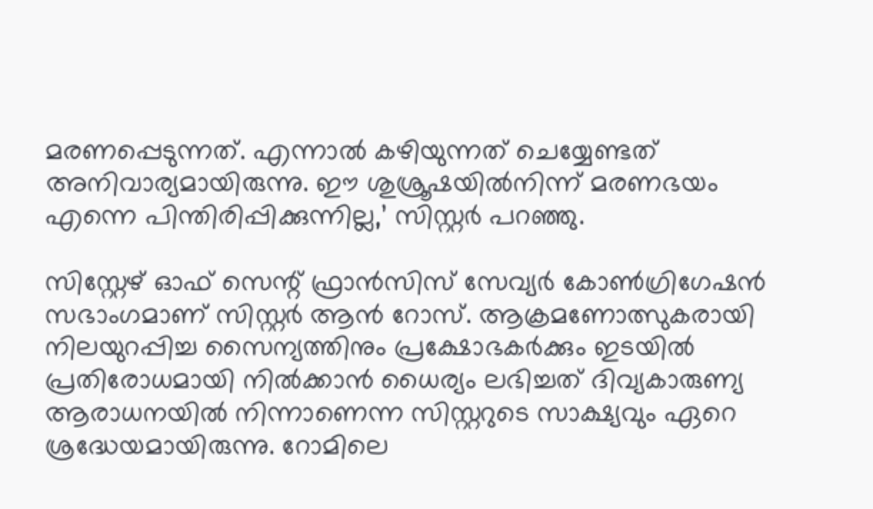മരണപ്പെടുന്നത്. എന്നാൽ കഴിയുന്നത് ചെയ്യേണ്ടത് അനിവാര്യമായിരുന്നു. ഈ ശുശ്രൂഷയിൽനിന്ന് മരണഭയം എന്നെ പിന്തിരിപ്പിക്കുന്നില്ല,’ സിസ്റ്റർ പറഞ്ഞു.

സിസ്റ്റേഴ് ഓഫ് സെന്റ് ഫ്രാൻസിസ് സേവ്യർ കോൺഗ്രിഗേഷൻ സഭാംഗമാണ് സിസ്റ്റർ ആൻ റോസ്. ആക്രമണോത്സുകരായി നിലയുറപ്പിച്ച സൈന്യത്തിനും പ്രക്ഷോഭകർക്കും ഇടയിൽ പ്രതിരോധമായി നിൽക്കാൻ ധൈര്യം ലഭിച്ചത് ദിവ്യകാരുണ്യ ആരാധനയിൽ നിന്നാണെന്ന സിസ്റ്ററുടെ സാക്ഷ്യവും ഏറെ ശ്രദ്ധേയമായിരുന്നു. റോമിലെ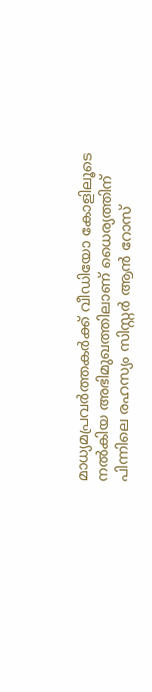മാധ്യമപ്രവർത്തകർക്ക് വീഡിയോ കോളിലൂടെ നൽകിയ അഭിമുഖത്തിലാണ് ധൈര്യത്തിന് പിന്നിലെ രഹസ്യം സിസ്റ്റർ ആൻ റോസ്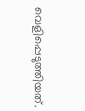വെളിപ്പെടുത്തിയത്.